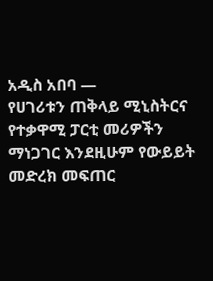አዲስ አበባ —
የሀገሪቱን ጠቅላይ ሚኒስትርና የተቃዋሚ ፓርቲ መሪዎችን ማነጋገር እንደዚሁም የውይይት መድረክ መፍጠር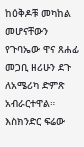ከዕቅዶቹ መካከል መሆናቸውን የጉባኤው ዋና ጸሐፊ መጋቢ ዘሪሁን ደጉ ለአሜሪካ ድምጽ አብራርተዋል።
እስክንድር ፍሬው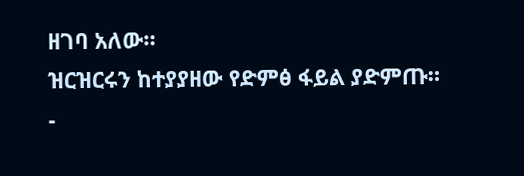ዘገባ አለው።
ዝርዝርሩን ከተያያዘው የድምፅ ፋይል ያድምጡ።
-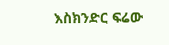እስክንድር ፍሬው